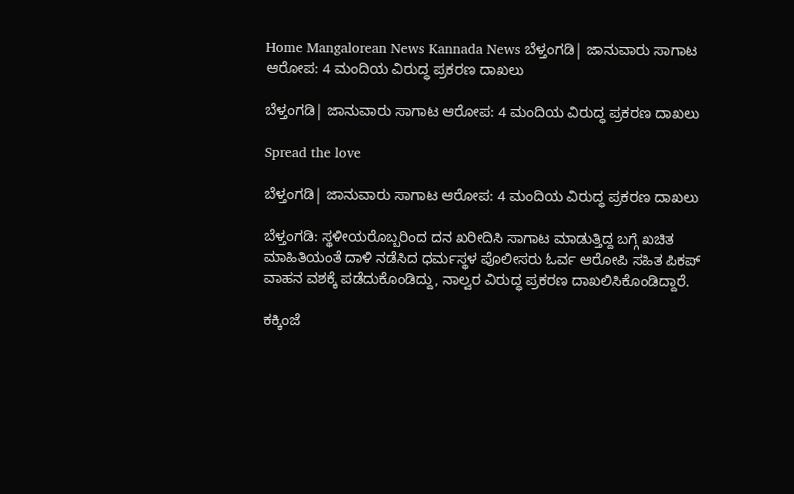Home Mangalorean News Kannada News ಬೆಳ್ತಂಗಡಿ| ಜಾನುವಾರು ಸಾಗಾಟ ಆರೋಪ: 4 ಮಂದಿಯ ವಿರುದ್ಧ ಪ್ರಕರಣ ದಾಖಲು

ಬೆಳ್ತಂಗಡಿ| ಜಾನುವಾರು ಸಾಗಾಟ ಆರೋಪ: 4 ಮಂದಿಯ ವಿರುದ್ಧ ಪ್ರಕರಣ ದಾಖಲು

Spread the love

ಬೆಳ್ತಂಗಡಿ| ಜಾನುವಾರು ಸಾಗಾಟ ಆರೋಪ: 4 ಮಂದಿಯ ವಿರುದ್ಧ ಪ್ರಕರಣ ದಾಖಲು

ಬೆಳ್ತಂಗಡಿ: ಸ್ಥಳೀಯರೊಬ್ಬರಿಂದ ದನ ಖರೀದಿಸಿ ಸಾಗಾಟ ಮಾಡುತ್ತಿದ್ದ ಬಗ್ಗೆ ಖಚಿತ ಮಾಹಿತಿಯಂತೆ ದಾಳಿ ನಡೆಸಿದ ಧರ್ಮಸ್ಥಳ ಪೊಲೀಸರು ಓರ್ವ ಆರೋಪಿ ಸಹಿತ ಪಿಕಪ್ ವಾಹನ ವಶಕ್ಕೆ ಪಡೆದುಕೊಂಡಿದ್ದು, ನಾಲ್ವರ ವಿರುದ್ಧ ಪ್ರಕರಣ ದಾಖಲಿಸಿಕೊಂಡಿದ್ದಾರೆ.

ಕಕ್ಕಿಂಜೆ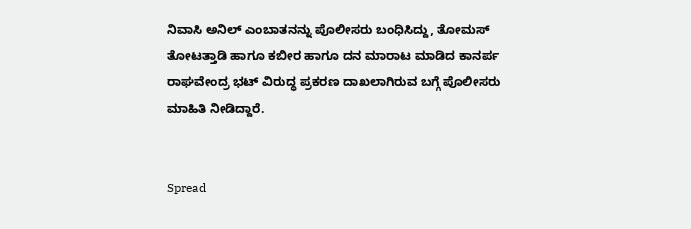ನಿವಾಸಿ ಅನಿಲ್ ಎಂಬಾತನನ್ನು ಪೊಲೀಸರು ಬಂಧಿಸಿದ್ದು, ತೋಮಸ್ ತೋಟತ್ತಾಡಿ ಹಾಗೂ ಕಬೀರ ಹಾಗೂ ದನ ಮಾರಾಟ ಮಾಡಿದ ಕಾನರ್ಪ ರಾಘವೇಂದ್ರ ಭಟ್ ವಿರುದ್ಧ ಪ್ರಕರಣ ದಾಖಲಾಗಿರುವ ಬಗ್ಗೆ ಪೊಲೀಸರು ಮಾಹಿತಿ ನೀಡಿದ್ದಾರೆ.


Spread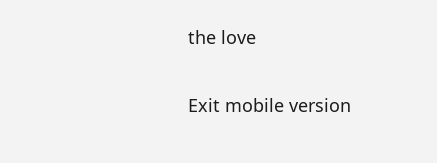the love

Exit mobile version